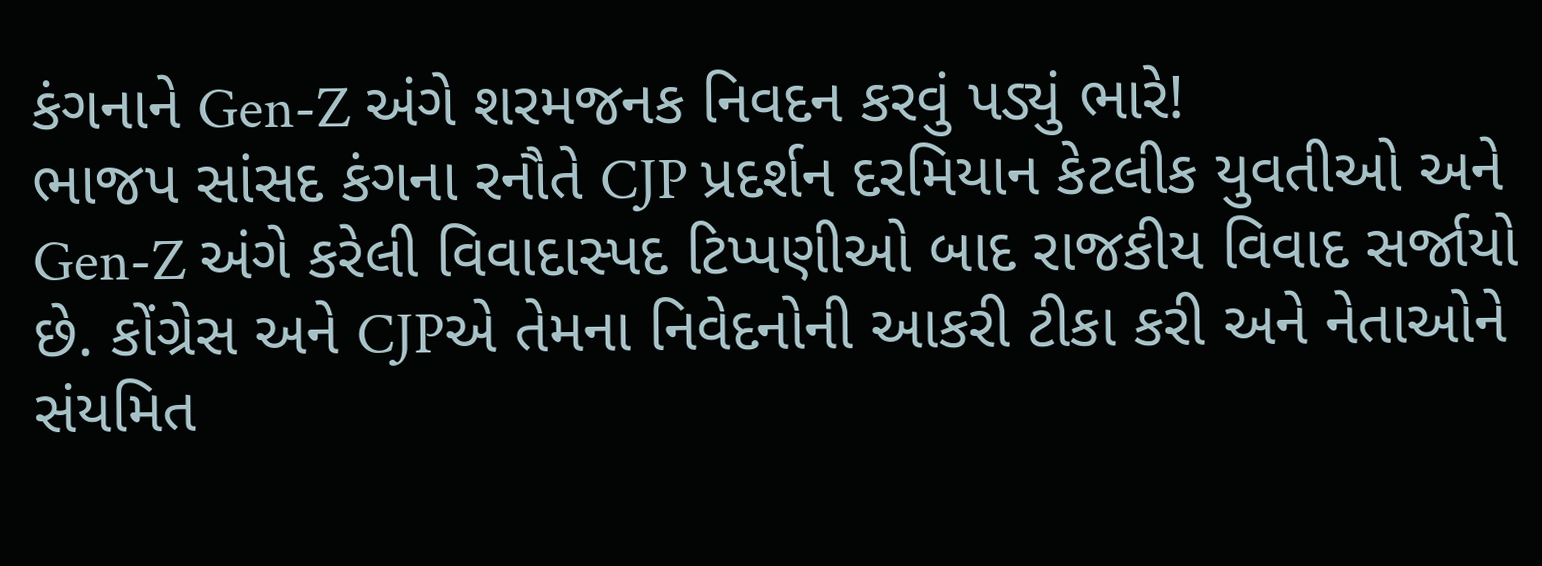કંગનાને Gen-Z અંગે શરમજનક નિવદન કરવું પડ્યું ભારે!
ભાજપ સાંસદ કંગના રનૌતે CJP પ્રદર્શન દરમિયાન કેટલીક યુવતીઓ અને Gen-Z અંગે કરેલી વિવાદાસ્પદ ટિપ્પણીઓ બાદ રાજકીય વિવાદ સર્જાયો છે. કોંગ્રેસ અને CJPએ તેમના નિવેદનોની આકરી ટીકા કરી અને નેતાઓને સંયમિત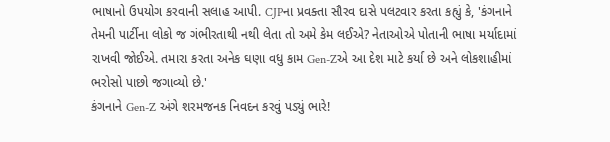ભાષાનો ઉપયોગ કરવાની સલાહ આપી. CJPના પ્રવક્તા સૌરવ દાસે પલટવાર કરતા કહ્યું કે, 'કંગનાને તેમની પાર્ટીના લોકો જ ગંભીરતાથી નથી લેતા તો અમે કેમ લઈએ? નેતાઓએ પોતાની ભાષા મર્યાદામાં રાખવી જોઈએ. તમારા કરતા અનેક ઘણા વધુ કામ Gen-Zએ આ દેશ માટે કર્યા છે અને લોકશાહીમાં ભરોસો પાછો જગાવ્યો છે.'
કંગનાને Gen-Z અંગે શરમજનક નિવદન કરવું પડ્યું ભારે!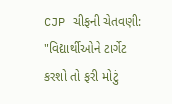CJP ચીફની ચેતવણી: "વિદ્યાર્થીઓને ટાર્ગેટ કરશો તો ફરી મોટું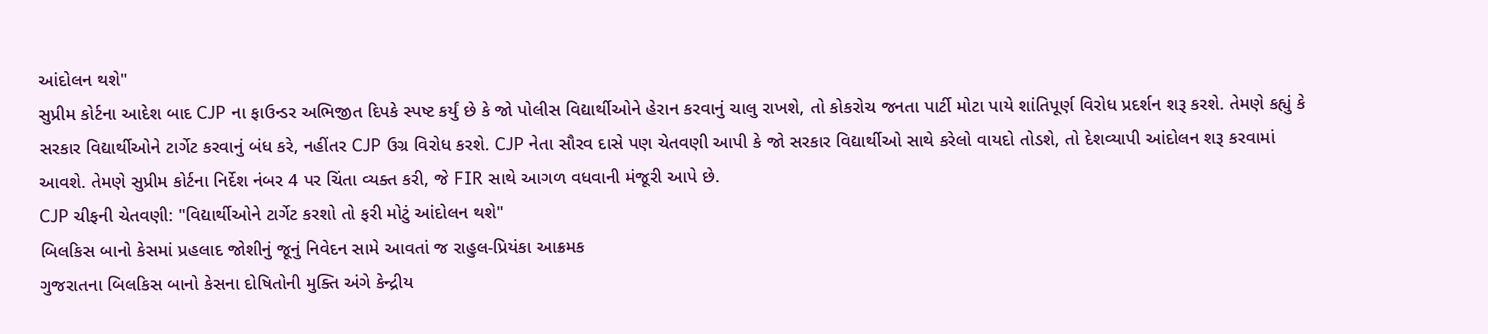આંદોલન થશે"
સુપ્રીમ કોર્ટના આદેશ બાદ CJP ના ફાઉન્ડર અભિજીત દિપકે સ્પષ્ટ કર્યું છે કે જો પોલીસ વિદ્યાર્થીઓને હેરાન કરવાનું ચાલુ રાખશે, તો કોકરોચ જનતા પાર્ટી મોટા પાયે શાંતિપૂર્ણ વિરોધ પ્રદર્શન શરૂ કરશે. તેમણે કહ્યું કે સરકાર વિદ્યાર્થીઓને ટાર્ગેટ કરવાનું બંધ કરે, નહીંતર CJP ઉગ્ર વિરોધ કરશે. CJP નેતા સૌરવ દાસે પણ ચેતવણી આપી કે જો સરકાર વિદ્યાર્થીઓ સાથે કરેલો વાયદો તોડશે, તો દેશવ્યાપી આંદોલન શરૂ કરવામાં આવશે. તેમણે સુપ્રીમ કોર્ટના નિર્દેશ નંબર 4 પર ચિંતા વ્યક્ત કરી, જે FIR સાથે આગળ વધવાની મંજૂરી આપે છે.
CJP ચીફની ચેતવણી: "વિદ્યાર્થીઓને ટાર્ગેટ કરશો તો ફરી મોટું આંદોલન થશે"
બિલકિસ બાનો કેસમાં પ્રહલાદ જોશીનું જૂનું નિવેદન સામે આવતાં જ રાહુલ-પ્રિયંકા આક્રમક
ગુજરાતના બિલકિસ બાનો કેસના દોષિતોની મુક્તિ અંગે કેન્દ્રીય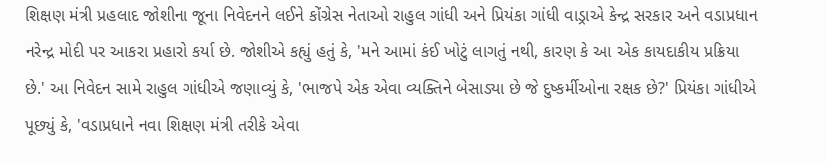શિક્ષણ મંત્રી પ્રહલાદ જોશીના જૂના નિવેદનને લઈને કોંગ્રેસ નેતાઓ રાહુલ ગાંધી અને પ્રિયંકા ગાંધી વાડ્રાએ કેન્દ્ર સરકાર અને વડાપ્રધાન નરેન્દ્ર મોદી પર આકરા પ્રહારો કર્યા છે. જોશીએ કહ્યું હતું કે, 'મને આમાં કંઈ ખોટું લાગતું નથી, કારણ કે આ એક કાયદાકીય પ્રક્રિયા છે.' આ નિવેદન સામે રાહુલ ગાંધીએ જણાવ્યું કે, 'ભાજપે એક એવા વ્યક્તિને બેસાડ્યા છે જે દુષ્કર્મીઓના રક્ષક છે?' પ્રિયંકા ગાંધીએ પૂછ્યું કે, 'વડાપ્રધાને નવા શિક્ષણ મંત્રી તરીકે એવા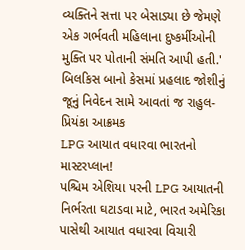વ્યક્તિને સત્તા પર બેસાડ્યા છે જેમણે એક ગર્ભવતી મહિલાના દુષ્કર્મીઓની મુક્તિ પર પોતાની સંમતિ આપી હતી.'
બિલકિસ બાનો કેસમાં પ્રહલાદ જોશીનું જૂનું નિવેદન સામે આવતાં જ રાહુલ-પ્રિયંકા આક્રમક
LPG આયાત વધારવા ભારતનો માસ્ટરપ્લાન!
પશ્ચિમ એશિયા પરની LPG આયાતની નિર્ભરતા ઘટાડવા માટે, ભારત અમેરિકા પાસેથી આયાત વધારવા વિચારી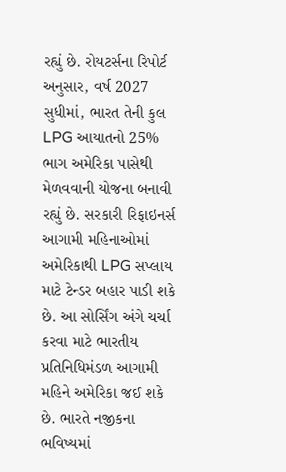રહ્યું છે. રોયટર્સના રિપોર્ટ અનુસાર, વર્ષ 2027 સુધીમાં, ભારત તેની કુલ LPG આયાતનો 25% ભાગ અમેરિકા પાસેથી મેળવવાની યોજના બનાવી રહ્યું છે. સરકારી રિફાઇનર્સ આગામી મહિનાઓમાં અમેરિકાથી LPG સપ્લાય માટે ટેન્ડર બહાર પાડી શકે છે. આ સોર્સિંગ અંગે ચર્ચા કરવા માટે ભારતીય પ્રતિનિધિમંડળ આગામી મહિને અમેરિકા જઈ શકે છે. ભારતે નજીકના ભવિષ્યમાં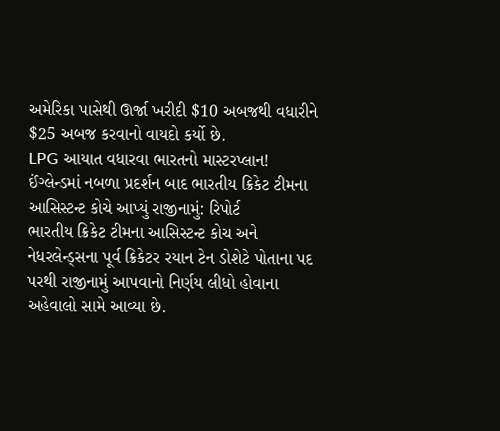અમેરિકા પાસેથી ઊર્જા ખરીદી $10 અબજથી વધારીને $25 અબજ કરવાનો વાયદો કર્યો છે.
LPG આયાત વધારવા ભારતનો માસ્ટરપ્લાન!
ઈંગ્લેન્ડમાં નબળા પ્રદર્શન બાદ ભારતીય ક્રિકેટ ટીમના આસિસ્ટન્ટ કોચે આપ્યું રાજીનામું: રિપોર્ટ
ભારતીય ક્રિકેટ ટીમના આસિસ્ટન્ટ કોચ અને નેધરલેન્ડ્સના પૂર્વ ક્રિકેટર રયાન ટેન ડોશેટે પોતાના પદ પરથી રાજીનામું આપવાનો નિર્ણય લીધો હોવાના અહેવાલો સામે આવ્યા છે.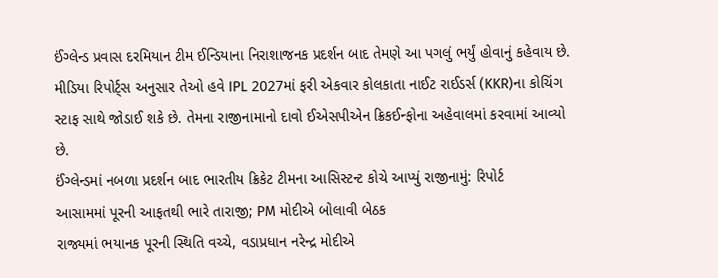ઈંગ્લેન્ડ પ્રવાસ દરમિયાન ટીમ ઈન્ડિયાના નિરાશાજનક પ્રદર્શન બાદ તેમણે આ પગલું ભર્યું હોવાનું કહેવાય છે. મીડિયા રિપોર્ટ્સ અનુસાર તેઓ હવે IPL 2027માં ફરી એકવાર કોલકાતા નાઈટ રાઈડર્સ (KKR)ના કોચિંગ સ્ટાફ સાથે જોડાઈ શકે છે. તેમના રાજીનામાનો દાવો ઈએસપીએન ક્રિકઈન્ફોના અહેવાલમાં કરવામાં આવ્યો છે.
ઈંગ્લેન્ડમાં નબળા પ્રદર્શન બાદ ભારતીય ક્રિકેટ ટીમના આસિસ્ટન્ટ કોચે આપ્યું રાજીનામું: રિપોર્ટ
આસામમાં પૂરની આફતથી ભારે તારાજી; PM મોદીએ બોલાવી બેઠક
રાજ્યમાં ભયાનક પૂરની સ્થિતિ વચ્ચે, વડાપ્રધાન નરેન્દ્ર મોદીએ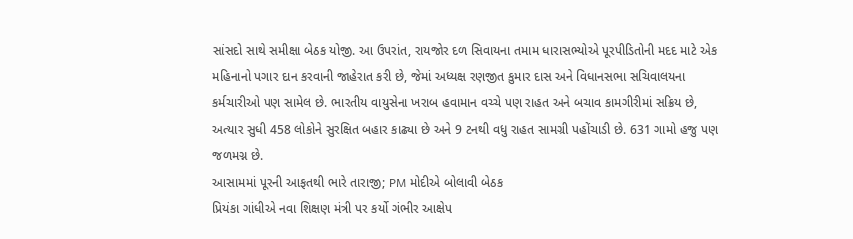સાંસદો સાથે સમીક્ષા બેઠક યોજી. આ ઉપરાંત, રાયજોર દળ સિવાયના તમામ ધારાસભ્યોએ પૂરપીડિતોની મદદ માટે એક મહિનાનો પગાર દાન કરવાની જાહેરાત કરી છે, જેમાં અધ્યક્ષ રણજીત કુમાર દાસ અને વિધાનસભા સચિવાલયના કર્મચારીઓ પણ સામેલ છે. ભારતીય વાયુસેના ખરાબ હવામાન વચ્ચે પણ રાહત અને બચાવ કામગીરીમાં સક્રિય છે, અત્યાર સુધી 458 લોકોને સુરક્ષિત બહાર કાઢ્યા છે અને 9 ટનથી વધુ રાહત સામગ્રી પહોંચાડી છે. 631 ગામો હજુ પણ જળમગ્ન છે.
આસામમાં પૂરની આફતથી ભારે તારાજી; PM મોદીએ બોલાવી બેઠક
પ્રિયંકા ગાંધીએ નવા શિક્ષણ મંત્રી પર કર્યો ગંભીર આક્ષેપ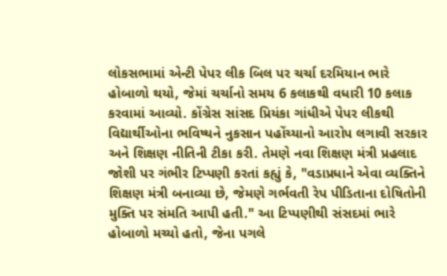લોકસભામાં એન્ટી પેપર લીક બિલ પર ચર્ચા દરમિયાન ભારે હોબાળો થયો, જેમાં ચર્ચાનો સમય 6 કલાકથી વધારી 10 કલાક કરવામાં આવ્યો. કોંગ્રેસ સાંસદ પ્રિયંકા ગાંધીએ પેપર લીકથી વિદ્યાર્થીઓના ભવિષ્યને નુકસાન પહોંચ્યાનો આરોપ લગાવી સરકાર અને શિક્ષણ નીતિની ટીકા કરી. તેમણે નવા શિક્ષણ મંત્રી પ્રહલાદ જોશી પર ગંભીર ટિપ્પણી કરતાં કહ્યું કે, "વડાપ્રધાને એવા વ્યક્તિને શિક્ષણ મંત્રી બનાવ્યા છે, જેમણે ગર્ભવતી રેપ પીડિતાના દોષિતોની મુક્તિ પર સંમતિ આપી હતી." આ ટિપ્પણીથી સંસદમાં ભારે હોબાળો મચ્યો હતો, જેના પગલે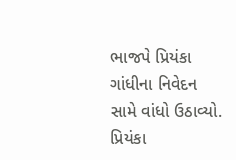ભાજપે પ્રિયંકા ગાંધીના નિવેદન સામે વાંધો ઉઠાવ્યો.
પ્રિયંકા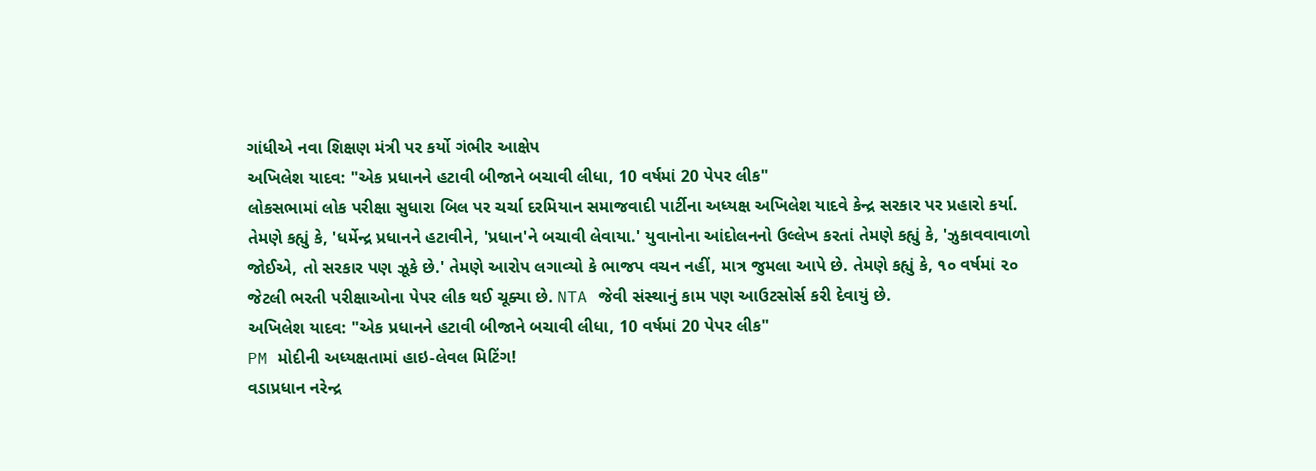ગાંધીએ નવા શિક્ષણ મંત્રી પર કર્યો ગંભીર આક્ષેપ
અખિલેશ યાદવ: "એક પ્રધાનને હટાવી બીજાને બચાવી લીધા, 10 વર્ષમાં 20 પેપર લીક"
લોકસભામાં લોક પરીક્ષા સુધારા બિલ પર ચર્ચા દરમિયાન સમાજવાદી પાર્ટીના અધ્યક્ષ અખિલેશ યાદવે કેન્દ્ર સરકાર પર પ્રહારો કર્યા. તેમણે કહ્યું કે, 'ધર્મેન્દ્ર પ્રધાનને હટાવીને, 'પ્રધાન'ને બચાવી લેવાયા.' યુવાનોના આંદોલનનો ઉલ્લેખ કરતાં તેમણે કહ્યું કે, 'ઝુકાવવાવાળો જોઈએ, તો સરકાર પણ ઝૂકે છે.' તેમણે આરોપ લગાવ્યો કે ભાજપ વચન નહીં, માત્ર જુમલા આપે છે. તેમણે કહ્યું કે, ૧૦ વર્ષમાં ૨૦ જેટલી ભરતી પરીક્ષાઓના પેપર લીક થઈ ચૂક્યા છે. NTA જેવી સંસ્થાનું કામ પણ આઉટસોર્સ કરી દેવાયું છે.
અખિલેશ યાદવ: "એક પ્રધાનને હટાવી બીજાને બચાવી લીધા, 10 વર્ષમાં 20 પેપર લીક"
PM મોદીની અધ્યક્ષતામાં હાઇ-લેવલ મિટિંગ!
વડાપ્રધાન નરેન્દ્ર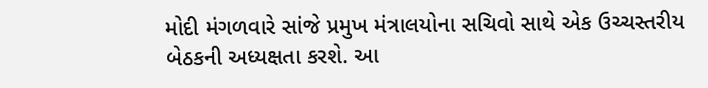મોદી મંગળવારે સાંજે પ્રમુખ મંત્રાલયોના સચિવો સાથે એક ઉચ્ચસ્તરીય બેઠકની અધ્યક્ષતા કરશે. આ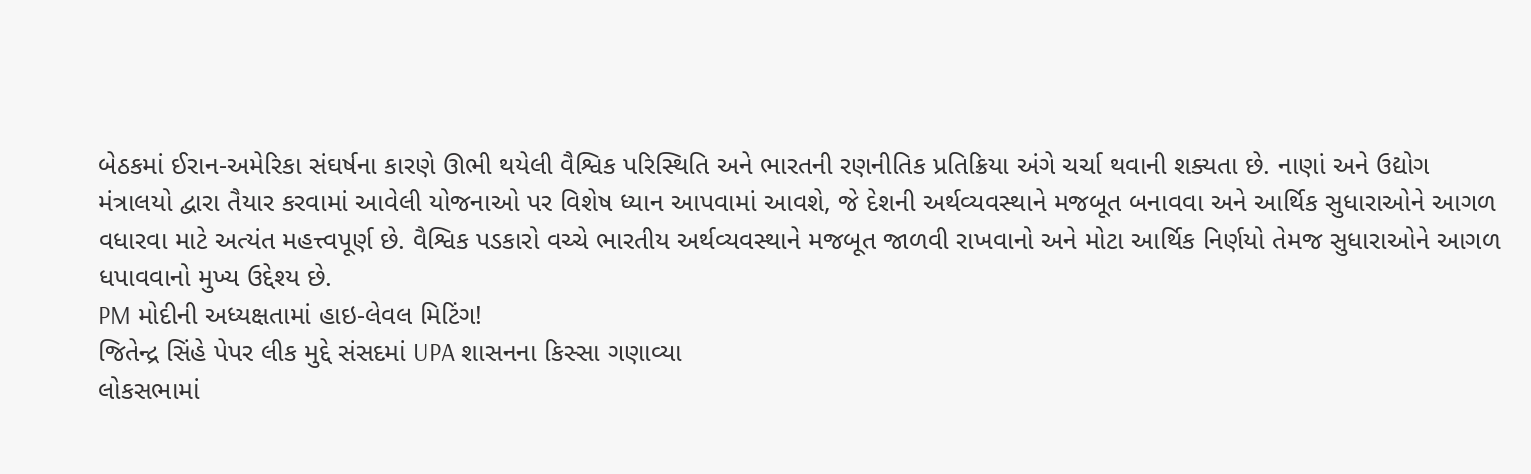બેઠકમાં ઈરાન-અમેરિકા સંઘર્ષના કારણે ઊભી થયેલી વૈશ્વિક પરિસ્થિતિ અને ભારતની રણનીતિક પ્રતિક્રિયા અંગે ચર્ચા થવાની શક્યતા છે. નાણાં અને ઉદ્યોગ મંત્રાલયો દ્વારા તૈયાર કરવામાં આવેલી યોજનાઓ પર વિશેષ ધ્યાન આપવામાં આવશે, જે દેશની અર્થવ્યવસ્થાને મજબૂત બનાવવા અને આર્થિક સુધારાઓને આગળ વધારવા માટે અત્યંત મહત્ત્વપૂર્ણ છે. વૈશ્વિક પડકારો વચ્ચે ભારતીય અર્થવ્યવસ્થાને મજબૂત જાળવી રાખવાનો અને મોટા આર્થિક નિર્ણયો તેમજ સુધારાઓને આગળ ધપાવવાનો મુખ્ય ઉદ્દેશ્ય છે.
PM મોદીની અધ્યક્ષતામાં હાઇ-લેવલ મિટિંગ!
જિતેન્દ્ર સિંહે પેપર લીક મુદ્દે સંસદમાં UPA શાસનના કિસ્સા ગણાવ્યા
લોકસભામાં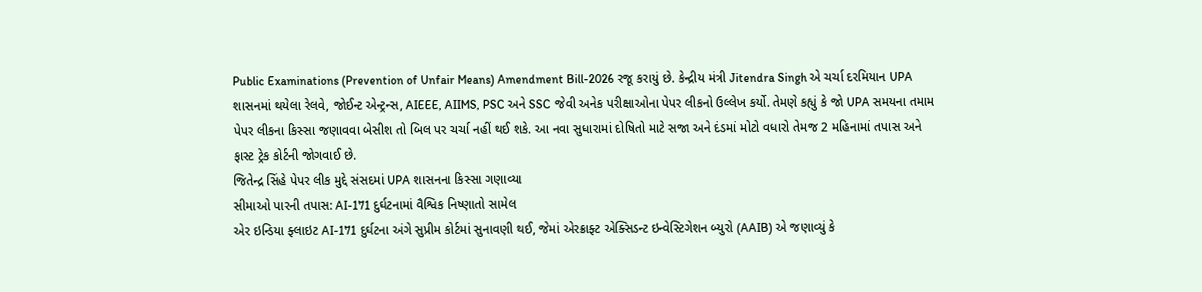Public Examinations (Prevention of Unfair Means) Amendment Bill-2026 રજૂ કરાયું છે. કેન્દ્રીય મંત્રી Jitendra Singh એ ચર્ચા દરમિયાન UPA શાસનમાં થયેલા રેલવે, જોઈન્ટ એન્ટ્રન્સ, AIEEE, AIIMS, PSC અને SSC જેવી અનેક પરીક્ષાઓના પેપર લીકનો ઉલ્લેખ કર્યો. તેમણે કહ્યું કે જો UPA સમયના તમામ પેપર લીકના કિસ્સા જણાવવા બેસીશ તો બિલ પર ચર્ચા નહીં થઈ શકે. આ નવા સુધારામાં દોષિતો માટે સજા અને દંડમાં મોટો વધારો તેમજ 2 મહિનામાં તપાસ અને ફાસ્ટ ટ્રેક કોર્ટની જોગવાઈ છે.
જિતેન્દ્ર સિંહે પેપર લીક મુદ્દે સંસદમાં UPA શાસનના કિસ્સા ગણાવ્યા
સીમાઓ પારની તપાસ: AI-171 દુર્ઘટનામાં વૈશ્વિક નિષ્ણાતો સામેલ
એર ઇન્ડિયા ફ્લાઇટ AI-171 દુર્ઘટના અંગે સુપ્રીમ કોર્ટમાં સુનાવણી થઈ, જેમાં એરક્રાફ્ટ એક્સિડન્ટ ઇન્વેસ્ટિગેશન બ્યુરો (AAIB) એ જણાવ્યું કે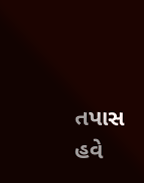તપાસ હવે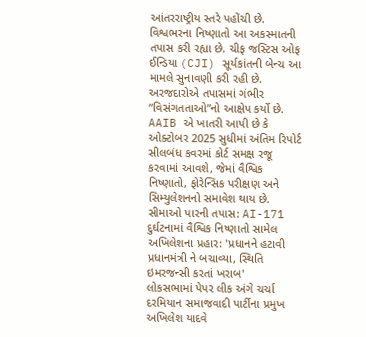આંતરરાષ્ટ્રીય સ્તરે પહોંચી છે. વિશ્વભરના નિષ્ણાતો આ અકસ્માતની તપાસ કરી રહ્યા છે. ચીફ જસ્ટિસ ઓફ ઈન્ડિયા (CJI) સૂર્યકાંતની બેન્ચ આ મામલે સુનાવણી કરી રહી છે. અરજદારોએ તપાસમાં ગંભીર “વિસંગતતાઓ”નો આક્ષેપ કર્યો છે. AAIB એ ખાતરી આપી છે કે ઓક્ટોબર 2025 સુધીમાં અંતિમ રિપોર્ટ સીલબંધ કવરમાં કોર્ટ સમક્ષ રજૂ કરવામાં આવશે, જેમાં વૈશ્વિક નિષ્ણાતો, ફોરેન્સિક પરીક્ષણ અને સિમ્યુલેશનનો સમાવેશ થાય છે.
સીમાઓ પારની તપાસ: AI-171 દુર્ઘટનામાં વૈશ્વિક નિષ્ણાતો સામેલ
અખિલેશના પ્રહાર: 'પ્રધાનને હટાવી પ્રધાનમંત્રી ને બચાવ્યા, સ્થિતિ ઇમરજન્સી કરતાં ખરાબ'
લોકસભામાં પેપર લીક અંગે ચર્ચા દરમિયાન સમાજવાદી પાર્ટીના પ્રમુખ અખિલેશ યાદવે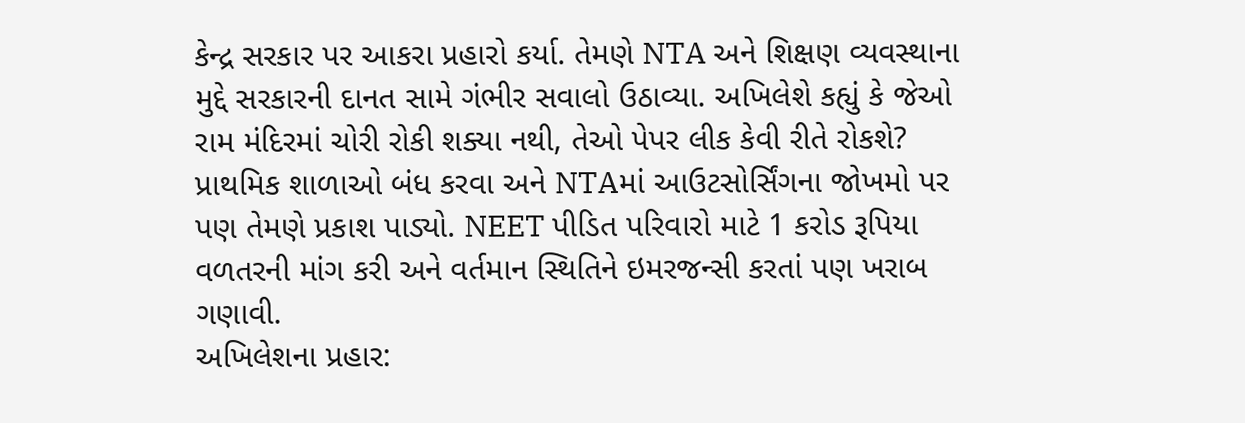કેન્દ્ર સરકાર પર આકરા પ્રહારો કર્યા. તેમણે NTA અને શિક્ષણ વ્યવસ્થાના મુદ્દે સરકારની દાનત સામે ગંભીર સવાલો ઉઠાવ્યા. અખિલેશે કહ્યું કે જેઓ રામ મંદિરમાં ચોરી રોકી શક્યા નથી, તેઓ પેપર લીક કેવી રીતે રોકશે? પ્રાથમિક શાળાઓ બંધ કરવા અને NTAમાં આઉટસોર્સિંગના જોખમો પર પણ તેમણે પ્રકાશ પાડ્યો. NEET પીડિત પરિવારો માટે 1 કરોડ રૂપિયા વળતરની માંગ કરી અને વર્તમાન સ્થિતિને ઇમરજન્સી કરતાં પણ ખરાબ ગણાવી.
અખિલેશના પ્રહાર: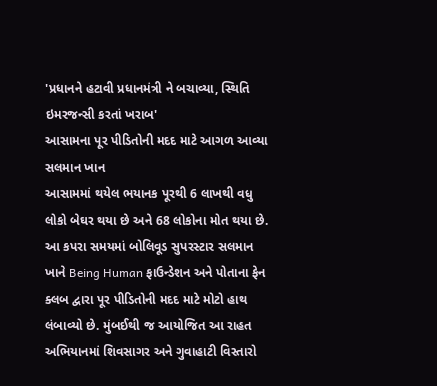'પ્રધાનને હટાવી પ્રધાનમંત્રી ને બચાવ્યા, સ્થિતિ ઇમરજન્સી કરતાં ખરાબ'
આસામના પૂર પીડિતોની મદદ માટે આગળ આવ્યા સલમાન ખાન
આસામમાં થયેલ ભયાનક પૂરથી 6 લાખથી વધુ લોકો બેઘર થયા છે અને 68 લોકોના મોત થયા છે. આ કપરા સમયમાં બોલિવૂડ સુપરસ્ટાર સલમાન ખાને Being Human ફાઉન્ડેશન અને પોતાના ફેન ક્લબ દ્વારા પૂર પીડિતોની મદદ માટે મોટો હાથ લંબાવ્યો છે. મુંબઈથી જ આયોજિત આ રાહત અભિયાનમાં શિવસાગર અને ગુવાહાટી વિસ્તારો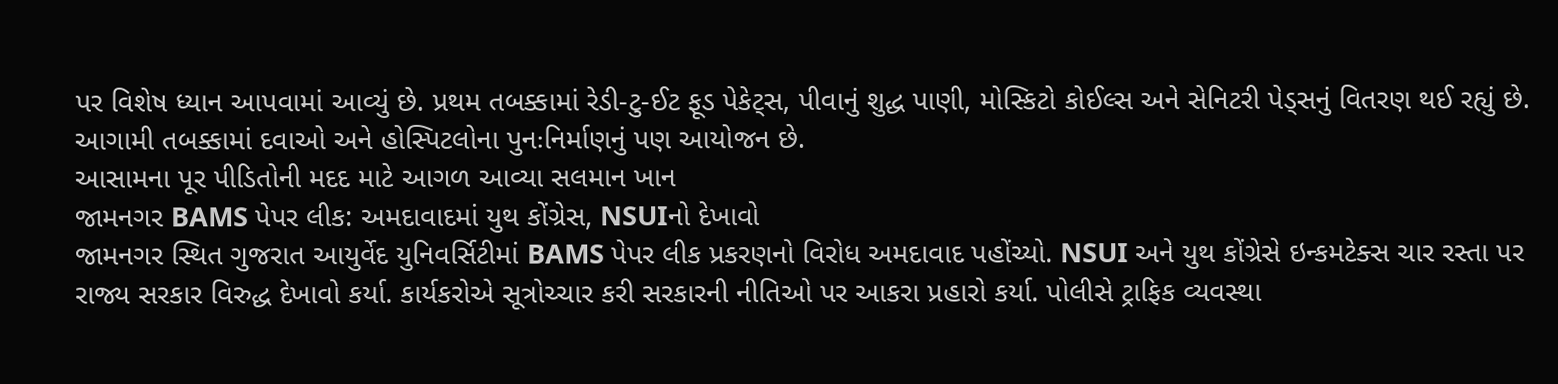પર વિશેષ ધ્યાન આપવામાં આવ્યું છે. પ્રથમ તબક્કામાં રેડી-ટુ-ઈટ ફૂડ પેકેટ્સ, પીવાનું શુદ્ધ પાણી, મોસ્કિટો કોઈલ્સ અને સેનિટરી પેડ્સનું વિતરણ થઈ રહ્યું છે. આગામી તબક્કામાં દવાઓ અને હોસ્પિટલોના પુનઃનિર્માણનું પણ આયોજન છે.
આસામના પૂર પીડિતોની મદદ માટે આગળ આવ્યા સલમાન ખાન
જામનગર BAMS પેપર લીક: અમદાવાદમાં યુથ કોંગ્રેસ, NSUIનો દેખાવો
જામનગર સ્થિત ગુજરાત આયુર્વેદ યુનિવર્સિટીમાં BAMS પેપર લીક પ્રકરણનો વિરોધ અમદાવાદ પહોંચ્યો. NSUI અને યુથ કોંગ્રેસે ઇન્કમટેક્સ ચાર રસ્તા પર રાજ્ય સરકાર વિરુદ્ધ દેખાવો કર્યા. કાર્યકરોએ સૂત્રોચ્ચાર કરી સરકારની નીતિઓ પર આકરા પ્રહારો કર્યા. પોલીસે ટ્રાફિક વ્યવસ્થા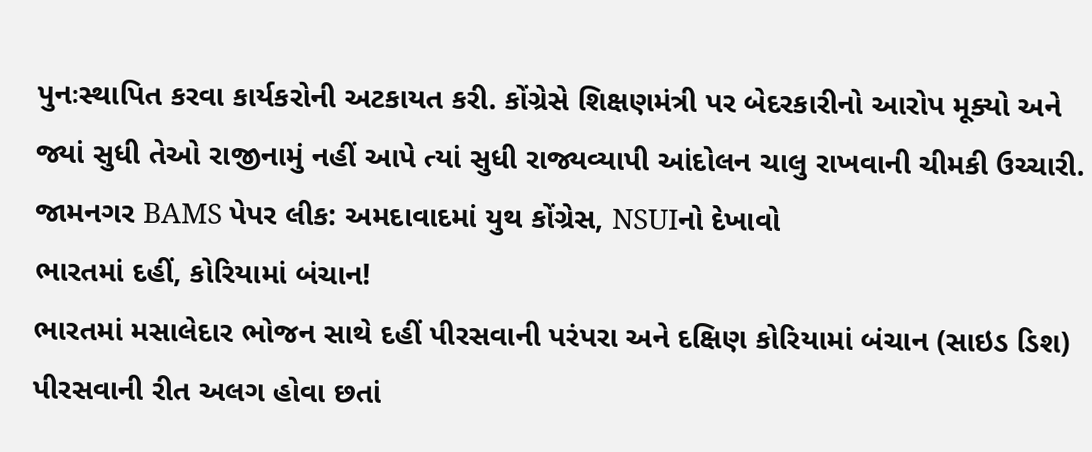પુનઃસ્થાપિત કરવા કાર્યકરોની અટકાયત કરી. કોંગ્રેસે શિક્ષણમંત્રી પર બેદરકારીનો આરોપ મૂક્યો અને જ્યાં સુધી તેઓ રાજીનામું નહીં આપે ત્યાં સુધી રાજ્યવ્યાપી આંદોલન ચાલુ રાખવાની ચીમકી ઉચ્ચારી.
જામનગર BAMS પેપર લીક: અમદાવાદમાં યુથ કોંગ્રેસ, NSUIનો દેખાવો
ભારતમાં દહીં, કોરિયામાં બંચાન!
ભારતમાં મસાલેદાર ભોજન સાથે દહીં પીરસવાની પરંપરા અને દક્ષિણ કોરિયામાં બંચાન (સાઇડ ડિશ) પીરસવાની રીત અલગ હોવા છતાં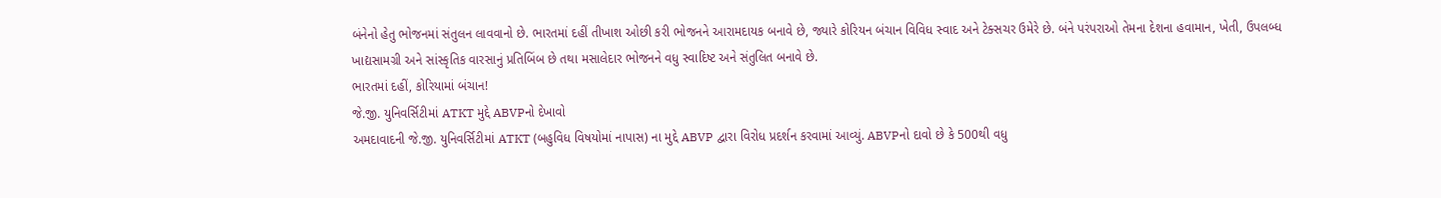બંનેનો હેતુ ભોજનમાં સંતુલન લાવવાનો છે. ભારતમાં દહીં તીખાશ ઓછી કરી ભોજનને આરામદાયક બનાવે છે, જ્યારે કોરિયન બંચાન વિવિધ સ્વાદ અને ટેક્સચર ઉમેરે છે. બંને પરંપરાઓ તેમના દેશના હવામાન, ખેતી, ઉપલબ્ધ ખાદ્યસામગ્રી અને સાંસ્કૃતિક વારસાનું પ્રતિબિંબ છે તથા મસાલેદાર ભોજનને વધુ સ્વાદિષ્ટ અને સંતુલિત બનાવે છે.
ભારતમાં દહીં, કોરિયામાં બંચાન!
જે.જી. યુનિવર્સિટીમાં ATKT મુદ્દે ABVPનો દેખાવો
અમદાવાદની જે.જી. યુનિવર્સિટીમાં ATKT (બહુવિધ વિષયોમાં નાપાસ) ના મુદ્દે ABVP દ્વારા વિરોધ પ્રદર્શન કરવામાં આવ્યું. ABVPનો દાવો છે કે 500થી વધુ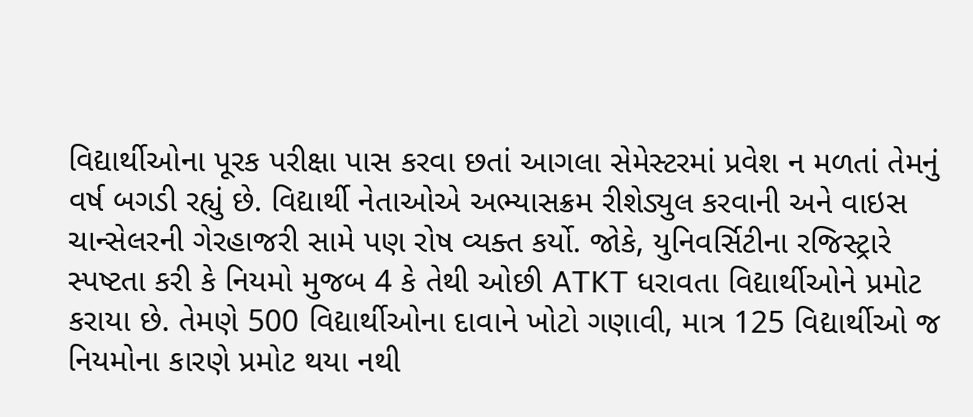વિદ્યાર્થીઓના પૂરક પરીક્ષા પાસ કરવા છતાં આગલા સેમેસ્ટરમાં પ્રવેશ ન મળતાં તેમનું વર્ષ બગડી રહ્યું છે. વિદ્યાર્થી નેતાઓએ અભ્યાસક્રમ રીશેડ્યુલ કરવાની અને વાઇસ ચાન્સેલરની ગેરહાજરી સામે પણ રોષ વ્યક્ત કર્યો. જોકે, યુનિવર્સિટીના રજિસ્ટ્રારે સ્પષ્ટતા કરી કે નિયમો મુજબ 4 કે તેથી ઓછી ATKT ધરાવતા વિદ્યાર્થીઓને પ્રમોટ કરાયા છે. તેમણે 500 વિદ્યાર્થીઓના દાવાને ખોટો ગણાવી, માત્ર 125 વિદ્યાર્થીઓ જ નિયમોના કારણે પ્રમોટ થયા નથી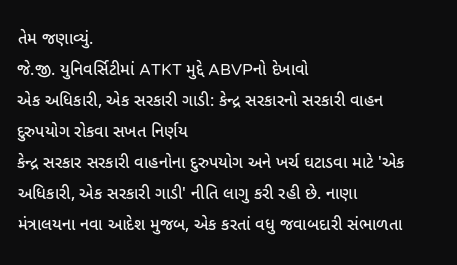તેમ જણાવ્યું.
જે.જી. યુનિવર્સિટીમાં ATKT મુદ્દે ABVPનો દેખાવો
એક અધિકારી, એક સરકારી ગાડી: કેન્દ્ર સરકારનો સરકારી વાહન દુરુપયોગ રોકવા સખત નિર્ણય
કેન્દ્ર સરકાર સરકારી વાહનોના દુરુપયોગ અને ખર્ચ ઘટાડવા માટે 'એક અધિકારી, એક સરકારી ગાડી' નીતિ લાગુ કરી રહી છે. નાણા મંત્રાલયના નવા આદેશ મુજબ, એક કરતાં વધુ જવાબદારી સંભાળતા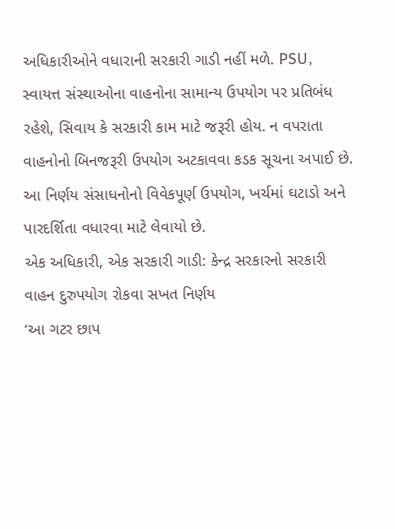અધિકારીઓને વધારાની સરકારી ગાડી નહીં મળે. PSU, સ્વાયત્ત સંસ્થાઓના વાહનોના સામાન્ય ઉપયોગ પર પ્રતિબંધ રહેશે, સિવાય કે સરકારી કામ માટે જરૂરી હોય. ન વપરાતા વાહનોનો બિનજરૂરી ઉપયોગ અટકાવવા કડક સૂચના અપાઈ છે. આ નિર્ણય સંસાધનોનો વિવેકપૂર્ણ ઉપયોગ, ખર્ચમાં ઘટાડો અને પારદર્શિતા વધારવા માટે લેવાયો છે.
એક અધિકારી, એક સરકારી ગાડી: કેન્દ્ર સરકારનો સરકારી વાહન દુરુપયોગ રોકવા સખત નિર્ણય
‘આ ગટર છાપ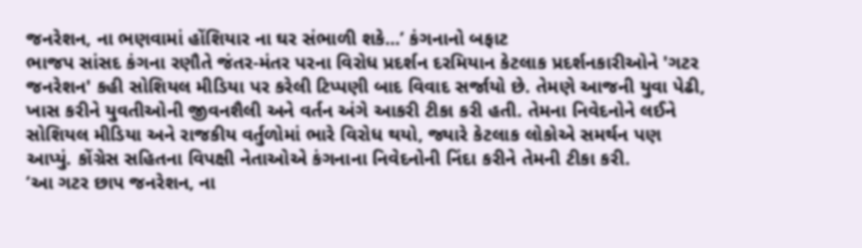જનરેશન, ના ભણવામાં હોંશિયાર ના ઘર સંભાળી શકે...’ કંગનાનો બફાટ
ભાજપ સાંસદ કંગના રણૌતે જંતર-મંતર પરના વિરોધ પ્રદર્શન દરમિયાન કેટલાક પ્રદર્શનકારીઓને 'ગટર જનરેશન' કહી સોશિયલ મીડિયા પર કરેલી ટિપ્પણી બાદ વિવાદ સર્જાયો છે. તેમણે આજની યુવા પેઢી, ખાસ કરીને યુવતીઓની જીવનશૈલી અને વર્તન અંગે આકરી ટીકા કરી હતી. તેમના નિવેદનોને લઈને સોશિયલ મીડિયા અને રાજકીય વર્તુળોમાં ભારે વિરોધ થયો, જ્યારે કેટલાક લોકોએ સમર્થન પણ આપ્યું. કોંગ્રેસ સહિતના વિપક્ષી નેતાઓએ કંગનાના નિવેદનોની નિંદા કરીને તેમની ટીકા કરી.
‘આ ગટર છાપ જનરેશન, ના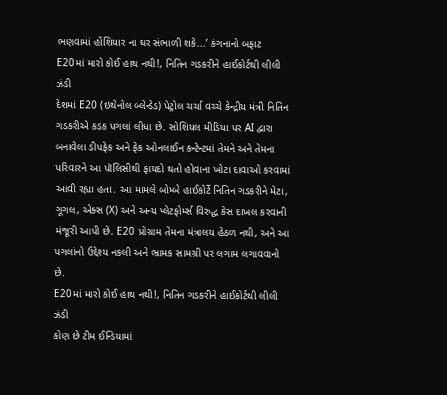ભણવામાં હોંશિયાર ના ઘર સંભાળી શકે...’ કંગનાનો બફાટ
E20માં મારો કોઈ હાથ નથી!, નિતિન ગડકરીને હાઈકોર્ટથી લીલી ઝંડી
દેશમાં E20 (ઇથેનોલ બ્લેન્ડેડ) પેટ્રોલ ચર્ચા વચ્ચે કેન્દ્રીય મંત્રી નિતિન ગડકરીએ કડક પગલાં લીધા છે. સોશિયલ મીડિયા પર AI દ્વારા બનાવેલા ડીપફેક અને ફેક ઓનલાઈન કન્ટેન્ટમાં તેમને અને તેમના પરિવારને આ પૉલિસીથી ફાયદો થતો હોવાના ખોટા દાવાઓ કરવામાં આવી રહ્યા હતા. આ મામલે બોમ્બે હાઈકોર્ટે નિતિન ગડકરીને મેટા, ગૂગલ, એક્સ (X) અને અન્ય પ્લેટફોર્મ્સ વિરુદ્ધ કેસ દાખલ કરવાની મંજૂરી આપી છે. E20 પ્રોગ્રામ તેમના મંત્રાલય હેઠળ નથી, અને આ પગલાંનો ઉદ્દેશ્ય નકલી અને ભ્રામક સામગ્રી પર લગામ લગાવવાનો છે.
E20માં મારો કોઈ હાથ નથી!, નિતિન ગડકરીને હાઈકોર્ટથી લીલી ઝંડી
કોણ છે ટીમ ઈન્ડિયામાં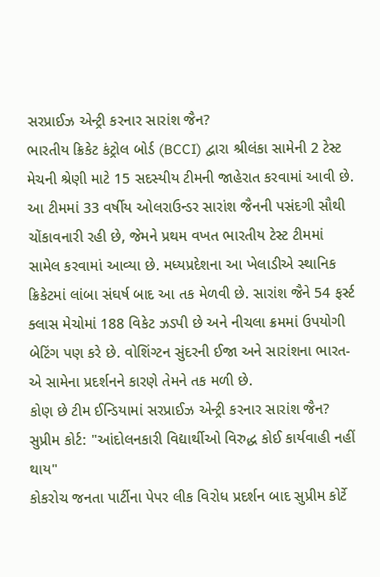સરપ્રાઈઝ એન્ટ્રી કરનાર સારાંશ જૈન?
ભારતીય ક્રિકેટ કંટ્રોલ બોર્ડ (BCCI) દ્વારા શ્રીલંકા સામેની 2 ટેસ્ટ મેચની શ્રેણી માટે 15 સદસ્યીય ટીમની જાહેરાત કરવામાં આવી છે. આ ટીમમાં 33 વર્ષીય ઓલરાઉન્ડર સારાંશ જૈનની પસંદગી સૌથી ચોંકાવનારી રહી છે, જેમને પ્રથમ વખત ભારતીય ટેસ્ટ ટીમમાં સામેલ કરવામાં આવ્યા છે. મધ્યપ્રદેશના આ ખેલાડીએ સ્થાનિક ક્રિકેટમાં લાંબા સંઘર્ષ બાદ આ તક મેળવી છે. સારાંશ જૈને 54 ફર્સ્ટ ક્લાસ મેચોમાં 188 વિકેટ ઝડપી છે અને નીચલા ક્રમમાં ઉપયોગી બેટિંગ પણ કરે છે. વોશિંગ્ટન સુંદરની ઈજા અને સારાંશના ભારત-એ સામેના પ્રદર્શનને કારણે તેમને તક મળી છે.
કોણ છે ટીમ ઈન્ડિયામાં સરપ્રાઈઝ એન્ટ્રી કરનાર સારાંશ જૈન?
સુપ્રીમ કોર્ટ: "આંદોલનકારી વિદ્યાર્થીઓ વિરુદ્ધ કોઈ કાર્યવાહી નહીં થાય"
કોકરોચ જનતા પાર્ટીના પેપર લીક વિરોધ પ્રદર્શન બાદ સુપ્રીમ કોર્ટે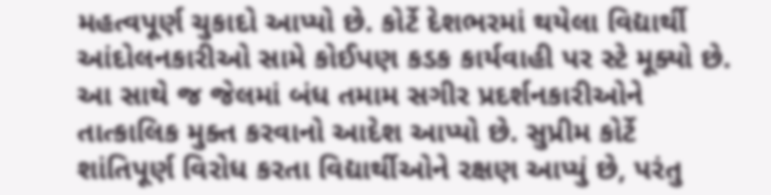મહત્વપૂર્ણ ચુકાદો આપ્યો છે. કોર્ટે દેશભરમાં થયેલા વિદ્યાર્થી આંદોલનકારીઓ સામે કોઈપણ કડક કાર્યવાહી પર સ્ટે મૂક્યો છે. આ સાથે જ જેલમાં બંધ તમામ સગીર પ્રદર્શનકારીઓને તાત્કાલિક મુક્ત કરવાનો આદેશ આપ્યો છે. સુપ્રીમ કોર્ટે શાંતિપૂર્ણ વિરોધ કરતા વિદ્યાર્થીઓને રક્ષણ આપ્યું છે, પરંતુ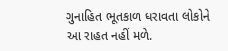ગુનાહિત ભૂતકાળ ધરાવતા લોકોને આ રાહત નહીં મળે.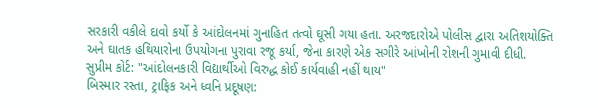સરકારી વકીલે દાવો કર્યો કે આંદોલનમાં ગુનાહિત તત્વો ઘૂસી ગયા હતા. અરજદારોએ પોલીસ દ્વારા અતિશયોક્તિ અને ઘાતક હથિયારોના ઉપયોગના પુરાવા રજૂ કર્યા, જેના કારણે એક સગીરે આંખોની રોશની ગુમાવી દીધી.
સુપ્રીમ કોર્ટ: "આંદોલનકારી વિદ્યાર્થીઓ વિરુદ્ધ કોઈ કાર્યવાહી નહીં થાય"
બિસ્માર રસ્તા, ટ્રાફિક અને ધ્વનિ પ્રદૂષણ: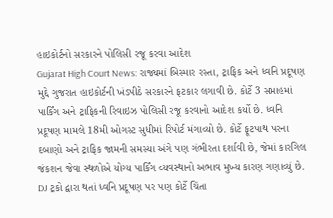હાઇકોર્ટનો સરકારને પોલિસી રજૂ કરવા આદેશ
Gujarat High Court News: રાજ્યમાં બિસ્માર રસ્તા, ટ્રાફિક અને ધ્વનિ પ્રદૂષણ મુદ્દે ગુજરાત હાઇકોર્ટની ખંડપીઠે સરકારને ફટકાર લગાવી છે. કોર્ટે 3 સપ્તાહમાં પાર્કિંગ અને ટ્રાફિકની રિવાઇઝ પોલિસી રજૂ કરવાનો આદેશ કર્યો છે. ધ્વનિ પ્રદૂષણ મામલે 18મી ઓગસ્ટ સુધીમાં રિપોર્ટ મંગાવ્યો છે. કોર્ટે ફૂટપાથ પરના દબાણો અને ટ્રાફિક જામની સમસ્યા અંગે પણ ગંભીરતા દર્શાવી છે, જેમાં કારગિલ જંકશન જેવા સ્થળોએ યોગ્ય પાર્કિંગ વ્યવસ્થાનો અભાવ મુખ્ય કારણ ગણાવ્યું છે. DJ ટ્રકો દ્વારા થતાં ધ્વનિ પ્રદૂષણ પર પણ કોર્ટે ચિંતા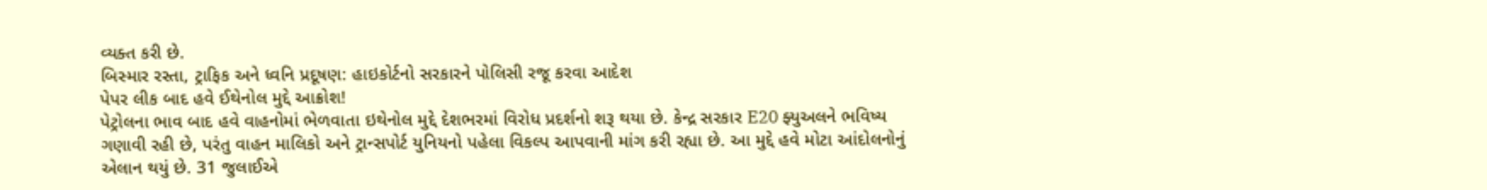વ્યક્ત કરી છે.
બિસ્માર રસ્તા, ટ્રાફિક અને ધ્વનિ પ્રદૂષણ: હાઇકોર્ટનો સરકારને પોલિસી રજૂ કરવા આદેશ
પેપર લીક બાદ હવે ઈથેનોલ મુદ્દે આક્રોશ!
પેટ્રોલના ભાવ બાદ હવે વાહનોમાં ભેળવાતા ઇથેનોલ મુદ્દે દેશભરમાં વિરોધ પ્રદર્શનો શરૂ થયા છે. કેન્દ્ર સરકાર E20 ફ્યુઅલને ભવિષ્ય ગણાવી રહી છે, પરંતુ વાહન માલિકો અને ટ્રાન્સપોર્ટ યુનિયનો પહેલા વિકલ્પ આપવાની માંગ કરી રહ્યા છે. આ મુદ્દે હવે મોટા આંદોલનોનું એલાન થયું છે. 31 જુલાઈએ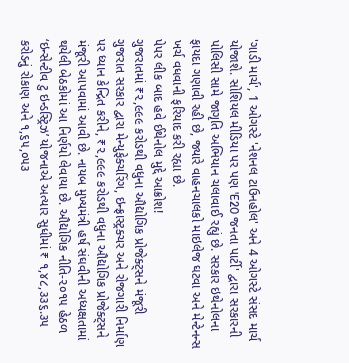'ગાડી માર્ચ', 1 ઓગસ્ટે 'નેશનલ ટાઉનહોલ' અને 4 ઓગસ્ટે સંસદ માર્ચ યોજાશે. સોશિયલ મીડિયા પર પણ 'E20 જનતા પાર્ટી' દ્વારા સરકારની પોલિસી સામે જાગૃતિ અભિયાન ચલાવાઈ રહ્યું છે. સરકાર ઇથેનોલના ફાયદા ગણાવી રહી છે, જ્યારે વાહનચાલકો માઇલેજ ઘટવા અને મેન્ટેનન્સ ખર્ચ વધવાની ફરિયાદ કરી રહ્યા છે.
પેપર લીક બાદ હવે ઈથેનોલ મુદ્દે આક્રોશ!
ગુજરાતમાં ₹૨,૯૯૯ કરોડથી વધુના ઔદ્યોગિક પ્રોજેક્ટ્સને મંજૂરી
ગુજરાત સરકાર દ્વારા મેન્યુફેક્ચરિંગ, ઇન્ફ્રાસ્ટ્રક્ચર અને રોજગારી નિર્માણ પર ધ્યાન કેન્દ્રિત કરીને, ₹૨,૯૯૯ કરોડથી વધુના ઔદ્યોગિક પ્રોજેક્ટ્સને મંજૂરી આપવામાં આવી છે. નાયબ મુખ્યમંત્રી હર્ષ સંઘવીની અધ્યક્ષતામાં થયેલી બેઠકોમાં આ નિર્ણયો લેવાયા છે. ઔદ્યોગિક નીતિ-૨૦૧૫ હેઠળ ‘ઇન્સેન્ટીવ ટુ ઇન્ડસ્ટ્રિઝ’ યોજનાએ અત્યાર સુધીમાં ₹ ૧,૪૮,૩૩૬.૩૫ કરોડનું રોકાણ અને ૧,૬૫,૦૫૩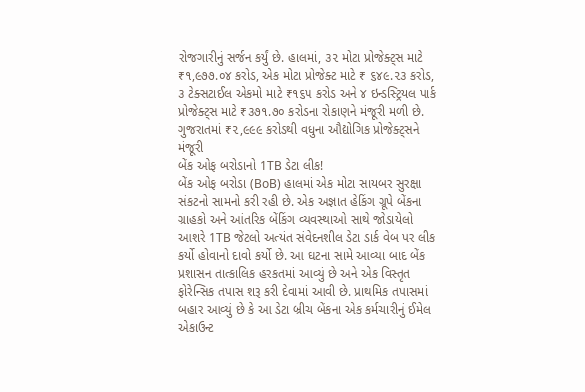રોજગારીનું સર્જન કર્યું છે. હાલમાં, ૩૨ મોટા પ્રોજેક્ટ્સ માટે ₹૧,૯૭૭.૦૪ કરોડ, એક મોટા પ્રોજેક્ટ માટે ₹ ૬૪૯.૨૩ કરોડ, ૩ ટેક્સટાઈલ એકમો માટે ₹૧૬૫ કરોડ અને ૪ ઇન્ડસ્ટ્રિયલ પાર્ક પ્રોજેક્ટ્સ માટે ₹૩૭૧.૭૦ કરોડના રોકાણને મંજૂરી મળી છે.
ગુજરાતમાં ₹૨,૯૯૯ કરોડથી વધુના ઔદ્યોગિક પ્રોજેક્ટ્સને મંજૂરી
બેંક ઓફ બરોડાનો 1TB ડેટા લીક!
બેંક ઓફ બરોડા (BoB) હાલમાં એક મોટા સાયબર સુરક્ષા સંકટનો સામનો કરી રહી છે. એક અજ્ઞાત હેકિંગ ગ્રૂપે બેંકના ગ્રાહકો અને આંતરિક બેંકિંગ વ્યવસ્થાઓ સાથે જોડાયેલો આશરે 1TB જેટલો અત્યંત સંવેદનશીલ ડેટા ડાર્ક વેબ પર લીક કર્યો હોવાનો દાવો કર્યો છે. આ ઘટના સામે આવ્યા બાદ બેંક પ્રશાસન તાત્કાલિક હરકતમાં આવ્યું છે અને એક વિસ્તૃત ફોરેન્સિક તપાસ શરૂ કરી દેવામાં આવી છે. પ્રાથમિક તપાસમાં બહાર આવ્યું છે કે આ ડેટા બ્રીચ બેંકના એક કર્મચારીનું ઈમેલ એકાઉન્ટ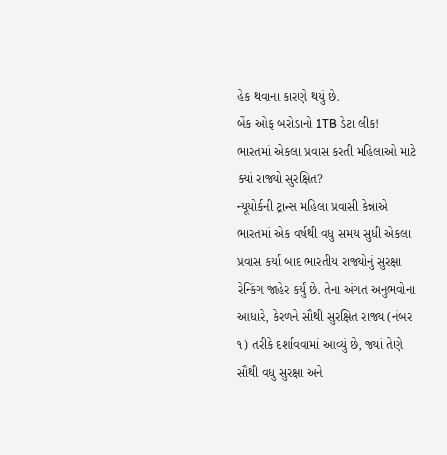હેક થવાના કારણે થયું છે.
બેંક ઓફ બરોડાનો 1TB ડેટા લીક!
ભારતમાં એકલા પ્રવાસ કરતી મહિલાઓ માટે ક્યાં રાજ્યો સુરક્ષિત?
ન્યૂયોર્કની ટ્રાન્સ મહિલા પ્રવાસી કેન્નાએ ભારતમાં એક વર્ષથી વધુ સમય સુધી એકલા પ્રવાસ કર્યા બાદ ભારતીય રાજ્યોનું સુરક્ષા રેન્કિંગ જાહેર કર્યું છે. તેના અંગત અનુભવોના આધારે, કેરળને સૌથી સુરક્ષિત રાજ્ય (નંબર ૧) તરીકે દર્શાવવામાં આવ્યું છે, જ્યાં તેણે સૌથી વધુ સુરક્ષા અને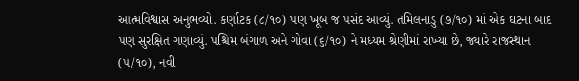આત્મવિશ્વાસ અનુભવ્યો. કર્ણાટક (૮/૧૦) પણ ખૂબ જ પસંદ આવ્યું. તમિલનાડુ (૭/૧૦) માં એક ઘટના બાદ પણ સુરક્ષિત ગણાવ્યું. પશ્ચિમ બંગાળ અને ગોવા (૬/૧૦) ને મધ્યમ શ્રેણીમાં રાખ્યા છે, જ્યારે રાજસ્થાન (૫/૧૦), નવી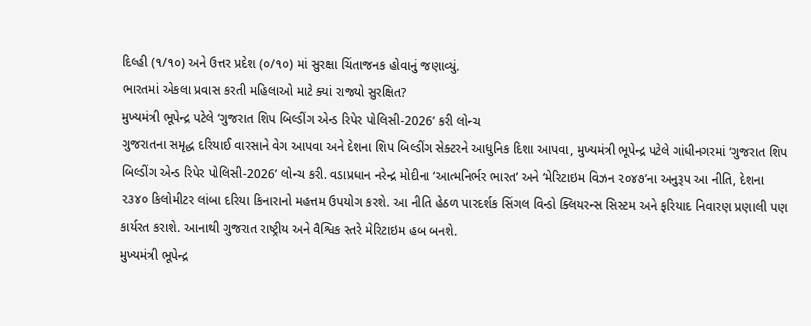દિલ્હી (૧/૧૦) અને ઉત્તર પ્રદેશ (૦/૧૦) માં સુરક્ષા ચિંતાજનક હોવાનું જણાવ્યું.
ભારતમાં એકલા પ્રવાસ કરતી મહિલાઓ માટે ક્યાં રાજ્યો સુરક્ષિત?
મુખ્યમંત્રી ભૂપેન્દ્ર પટેલે ‘ગુજરાત શિપ બિલ્ડીંગ એન્ડ રિપેર પોલિસી-2026’ કરી લોન્ચ
ગુજરાતના સમૃદ્ધ દરિયાઈ વારસાને વેગ આપવા અને દેશના શિપ બિલ્ડીંગ સેક્ટરને આધુનિક દિશા આપવા, મુખ્યમંત્રી ભૂપેન્દ્ર પટેલે ગાંધીનગરમાં ‘ગુજરાત શિપ બિલ્ડીંગ એન્ડ રિપેર પોલિસી-2026’ લોન્ચ કરી. વડાપ્રધાન નરેન્દ્ર મોદીના ‘આત્મનિર્ભર ભારત’ અને ‘મેરિટાઇમ વિઝન ૨૦૪૭’ના અનુરૂપ આ નીતિ, દેશના ૨૩૪૦ કિલોમીટર લાંબા દરિયા કિનારાનો મહત્તમ ઉપયોગ કરશે. આ નીતિ હેઠળ પારદર્શક સિંગલ વિન્ડો ક્લિયરન્સ સિસ્ટમ અને ફરિયાદ નિવારણ પ્રણાલી પણ કાર્યરત કરાશે. આનાથી ગુજરાત રાષ્ટ્રીય અને વૈશ્વિક સ્તરે મેરિટાઇમ હબ બનશે.
મુખ્યમંત્રી ભૂપેન્દ્ર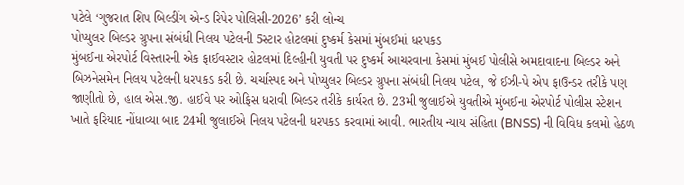પટેલે ‘ગુજરાત શિપ બિલ્ડીંગ એન્ડ રિપેર પોલિસી-2026’ કરી લોન્ચ
પોપ્યુલર બિલ્ડર ગ્રુપના સંબંધી નિલય પટેલની 5સ્ટાર હોટલમાં દુષ્કર્મ કેસમાં મુંબઈમાં ધરપકડ
મુંબઈના એરપોર્ટ વિસ્તારની એક ફાઈવસ્ટાર હોટલમાં દિલ્હીની યુવતી પર દુષ્કર્મ આચરવાના કેસમાં મુંબઈ પોલીસે અમદાવાદના બિલ્ડર અને બિઝનેસમેન નિલય પટેલની ધરપકડ કરી છે. ચર્ચાસ્પદ અને પોપ્યુલર બિલ્ડર ગ્રુપના સંબંધી નિલય પટેલ, જે ઈઝી-પે એપ ફાઉન્ડર તરીકે પણ જાણીતો છે, હાલ એસ.જી. હાઈવે પર ઓફિસ ધરાવી બિલ્ડર તરીકે કાર્યરત છે. 23મી જુલાઈએ યુવતીએ મુંબઈના એરપોર્ટ પોલીસ સ્ટેશન ખાતે ફરિયાદ નોંધાવ્યા બાદ 24મી જુલાઈએ નિલય પટેલની ધરપકડ કરવામાં આવી. ભારતીય ન્યાય સંહિતા (BNSS) ની વિવિધ કલમો હેઠળ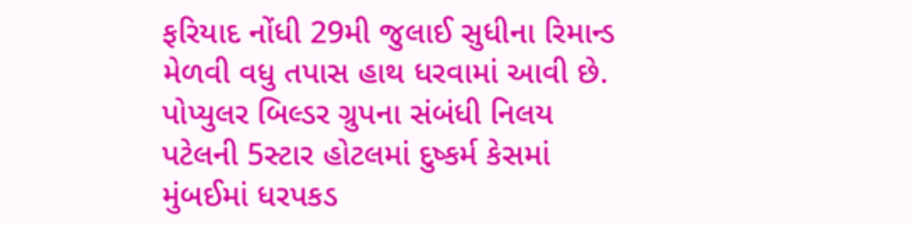ફરિયાદ નોંધી 29મી જુલાઈ સુધીના રિમાન્ડ મેળવી વધુ તપાસ હાથ ધરવામાં આવી છે.
પોપ્યુલર બિલ્ડર ગ્રુપના સંબંધી નિલય પટેલની 5સ્ટાર હોટલમાં દુષ્કર્મ કેસમાં મુંબઈમાં ધરપકડ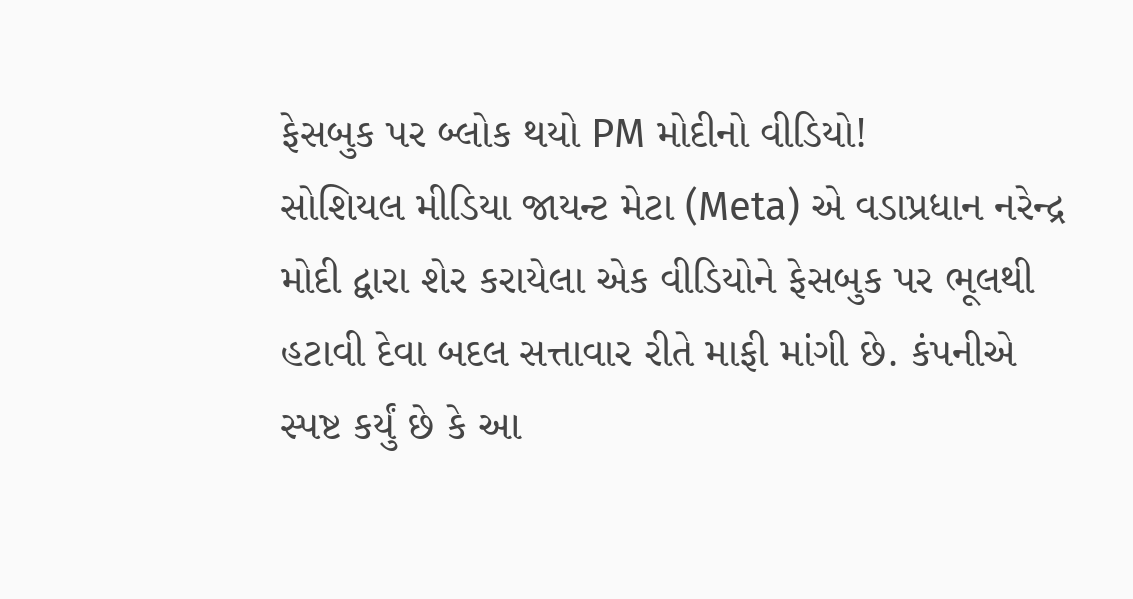ફેસબુક પર બ્લોક થયો PM મોદીનો વીડિયો!
સોશિયલ મીડિયા જાયન્ટ મેટા (Meta) એ વડાપ્રધાન નરેન્દ્ર મોદી દ્વારા શેર કરાયેલા એક વીડિયોને ફેસબુક પર ભૂલથી હટાવી દેવા બદલ સત્તાવાર રીતે માફી માંગી છે. કંપનીએ સ્પષ્ટ કર્યું છે કે આ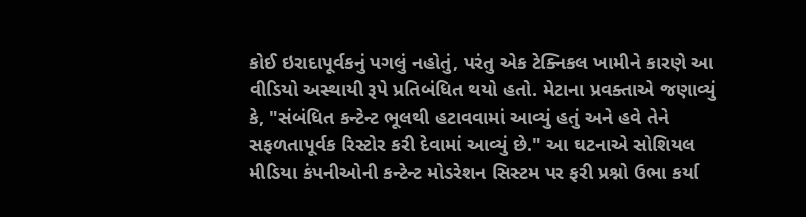કોઈ ઇરાદાપૂર્વકનું પગલું નહોતું, પરંતુ એક ટેક્નિકલ ખામીને કારણે આ વીડિયો અસ્થાયી રૂપે પ્રતિબંધિત થયો હતો. મેટાના પ્રવક્તાએ જણાવ્યું કે, "સંબંધિત કન્ટેન્ટ ભૂલથી હટાવવામાં આવ્યું હતું અને હવે તેને સફળતાપૂર્વક રિસ્ટોર કરી દેવામાં આવ્યું છે." આ ઘટનાએ સોશિયલ મીડિયા કંપનીઓની કન્ટેન્ટ મોડરેશન સિસ્ટમ પર ફરી પ્રશ્નો ઉભા કર્યા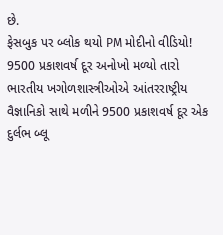છે.
ફેસબુક પર બ્લોક થયો PM મોદીનો વીડિયો!
9500 પ્રકાશવર્ષ દૂર અનોખો મળ્યો તારો
ભારતીય ખગોળશાસ્ત્રીઓએ આંતરરાષ્ટ્રીય વૈજ્ઞાનિકો સાથે મળીને 9500 પ્રકાશવર્ષ દૂર એક દુર્લભ બ્લૂ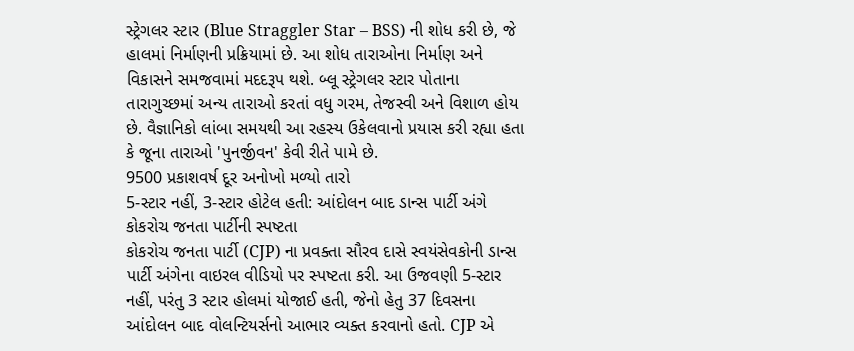સ્ટ્રેગલર સ્ટાર (Blue Straggler Star – BSS) ની શોધ કરી છે, જે હાલમાં નિર્માણની પ્રક્રિયામાં છે. આ શોધ તારાઓના નિર્માણ અને વિકાસને સમજવામાં મદદરૂપ થશે. બ્લૂ સ્ટ્રેગલર સ્ટાર પોતાના તારાગુચ્છમાં અન્ય તારાઓ કરતાં વધુ ગરમ, તેજસ્વી અને વિશાળ હોય છે. વૈજ્ઞાનિકો લાંબા સમયથી આ રહસ્ય ઉકેલવાનો પ્રયાસ કરી રહ્યા હતા કે જૂના તારાઓ 'પુનર્જીવન' કેવી રીતે પામે છે.
9500 પ્રકાશવર્ષ દૂર અનોખો મળ્યો તારો
5-સ્ટાર નહીં, 3-સ્ટાર હોટેલ હતી: આંદોલન બાદ ડાન્સ પાર્ટી અંગે કોકરોચ જનતા પાર્ટીની સ્પષ્ટતા
કોકરોચ જનતા પાર્ટી (CJP) ના પ્રવક્તા સૌરવ દાસે સ્વયંસેવકોની ડાન્સ પાર્ટી અંગેના વાઇરલ વીડિયો પર સ્પષ્ટતા કરી. આ ઉજવણી 5-સ્ટાર નહીં, પરંતુ 3 સ્ટાર હોલમાં યોજાઈ હતી, જેનો હેતુ 37 દિવસના આંદોલન બાદ વોલન્ટિયર્સનો આભાર વ્યક્ત કરવાનો હતો. CJP એ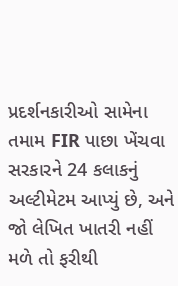પ્રદર્શનકારીઓ સામેના તમામ FIR પાછા ખેંચવા સરકારને 24 કલાકનું અલ્ટીમેટમ આપ્યું છે, અને જો લેખિત ખાતરી નહીં મળે તો ફરીથી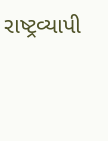રાષ્ટ્રવ્યાપી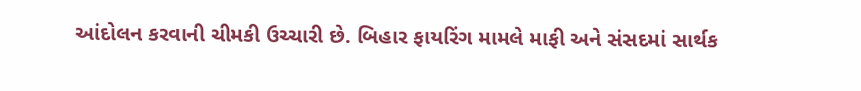આંદોલન કરવાની ચીમકી ઉચ્ચારી છે. બિહાર ફાયરિંગ મામલે માફી અને સંસદમાં સાર્થક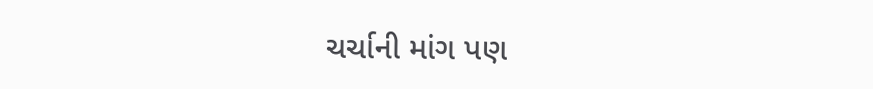ચર્ચાની માંગ પણ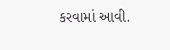કરવામાં આવી.